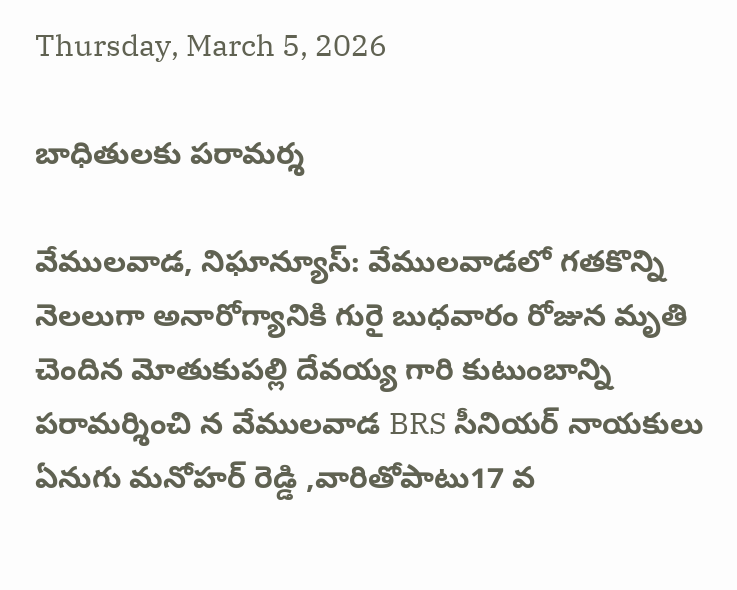Thursday, March 5, 2026

బాధితులకు పరామర్శ

వేములవాడ, నిఘాన్యూస్: వేములవాడలో గతకొన్ని నెలలుగా అనారోగ్యానికి గురై బుధవారం రోజున మృతి చెందిన మోతుకుపల్లి దేవయ్య గారి కుటుంబాన్ని పరామర్శించి న వేములవాడ BRS సీనియర్ నాయకులు ఏనుగు మనోహర్ రెడ్డి ,వారితోపాటు17 వ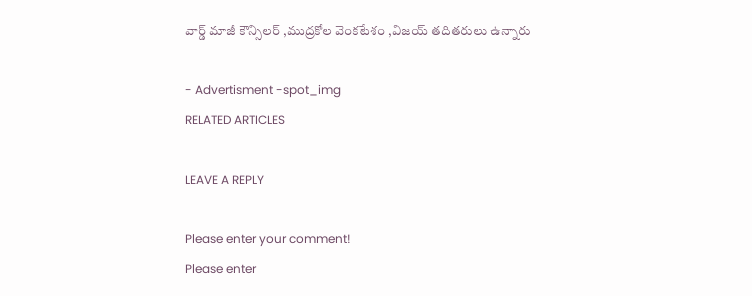వార్డ్ మాజీ కౌన్సిలర్ ,ముద్రకోల వెంకటేశం ,విజయ్ తదితరులు ఉన్నారు

- Advertisment -spot_img
RELATED ARTICLES

LEAVE A REPLY

Please enter your comment!
Please enter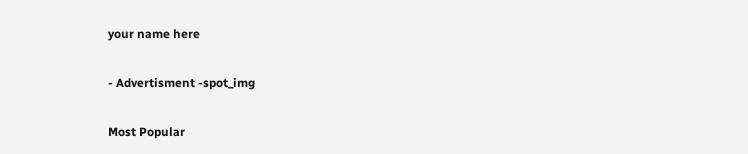your name here

- Advertisment -spot_img

Most Popular